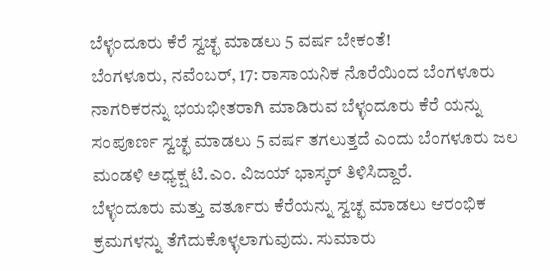ಬೆಳ್ಳಂದೂರು ಕೆರೆ ಸ್ವಚ್ಛ ಮಾಡಲು 5 ವರ್ಷ ಬೇಕಂತೆ!
ಬೆಂಗಳೂರು, ನವೆಂಬರ್, 17: ರಾಸಾಯನಿಕ ನೊರೆಯಿಂದ ಬೆಂಗಳೂರು ನಾಗರಿಕರನ್ನು ಭಯಭೀತರಾಗಿ ಮಾಡಿರುವ ಬೆಳ್ಳಂದೂರು ಕೆರೆ ಯನ್ನು ಸಂಪೂರ್ಣ ಸ್ವಚ್ಛ ಮಾಡಲು 5 ವರ್ಷ ತಗಲುತ್ತದೆ ಎಂದು ಬೆಂಗಳೂರು ಜಲ ಮಂಡಳಿ ಅಧ್ಯಕ್ಷ ಟಿ.ಎಂ. ವಿಜಯ್ ಭಾಸ್ಕರ್ ತಿಳಿಸಿದ್ದಾರೆ.
ಬೆಳ್ಳಂದೂರು ಮತ್ತು ವರ್ತೂರು ಕೆರೆಯನ್ನು ಸ್ವಚ್ಛ ಮಾಡಲು ಆರಂಭಿಕ ಕ್ರಮಗಳನ್ನು ತೆಗೆದುಕೊಳ್ಳಲಾಗುವುದು. ಸುಮಾರು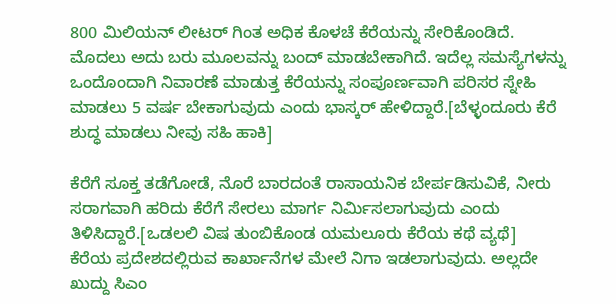800 ಮಿಲಿಯನ್ ಲೀಟರ್ ಗಿಂತ ಅಧಿಕ ಕೊಳಚೆ ಕೆರೆಯನ್ನು ಸೇರಿಕೊಂಡಿದೆ. ಮೊದಲು ಅದು ಬರು ಮೂಲವನ್ನು ಬಂದ್ ಮಾಡಬೇಕಾಗಿದೆ. ಇದೆಲ್ಲ ಸಮಸ್ಯೆಗಳನ್ನು ಒಂದೊಂದಾಗಿ ನಿವಾರಣೆ ಮಾಡುತ್ತ ಕೆರೆಯನ್ನು ಸಂಪೂರ್ಣವಾಗಿ ಪರಿಸರ ಸ್ನೇಹಿ ಮಾಡಲು 5 ವರ್ಷ ಬೇಕಾಗುವುದು ಎಂದು ಭಾಸ್ಕರ್ ಹೇಳಿದ್ದಾರೆ.[ಬೆಳ್ಳಂದೂರು ಕೆರೆ ಶುದ್ಧ ಮಾಡಲು ನೀವು ಸಹಿ ಹಾಕಿ]

ಕೆರೆಗೆ ಸೂಕ್ತ ತಡೆಗೋಡೆ, ನೊರೆ ಬಾರದಂತೆ ರಾಸಾಯನಿಕ ಬೇರ್ಪಡಿಸುವಿಕೆ, ನೀರು ಸರಾಗವಾಗಿ ಹರಿದು ಕೆರೆಗೆ ಸೇರಲು ಮಾರ್ಗ ನಿರ್ಮಿಸಲಾಗುವುದು ಎಂದು ತಿಳಿಸಿದ್ದಾರೆ.[ಒಡಲಲಿ ವಿಷ ತುಂಬಿಕೊಂಡ ಯಮಲೂರು ಕೆರೆಯ ಕಥೆ ವ್ಯಥೆ]
ಕೆರೆಯ ಪ್ರದೇಶದಲ್ಲಿರುವ ಕಾರ್ಖಾನೆಗಳ ಮೇಲೆ ನಿಗಾ ಇಡಲಾಗುವುದು. ಅಲ್ಲದೇ ಖುದ್ದು ಸಿಎಂ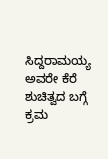ಸಿದ್ದರಾಮಯ್ಯ ಅವರೇ ಕೆರೆ ಶುಚಿತ್ವದ ಬಗ್ಗೆ ಕ್ರಮ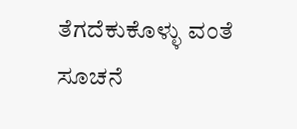ತೆಗದೆಕುಕೊಳ್ಳು ವಂತೆ ಸೂಚನೆ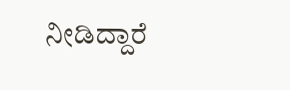ನೀಡಿದ್ದಾರೆ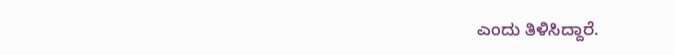ಎಂದು ತಿಳಿಸಿದ್ದಾರೆ.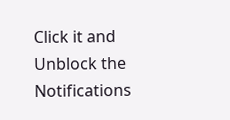Click it and Unblock the Notifications